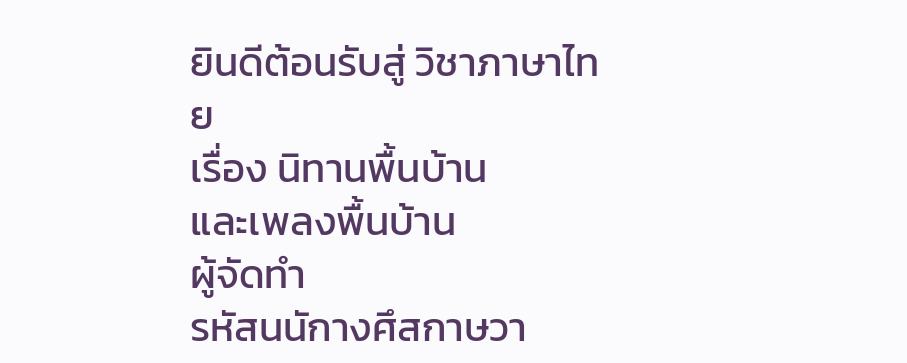ยินดีต้อนรับสู่ วิชาภาษาไทย
เรื่อง นิทานพื้นบ้าน
และเพลงพื้นบ้าน
ผู้จัดทำ
รหัสนนักางศึสกาษวา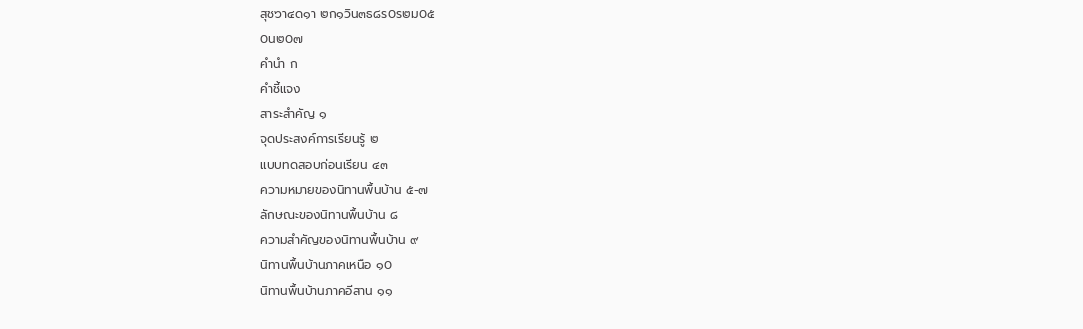สุช๖า๔ด๑า ๒ก๑วิน๓ธ๘ร0ร๒ม0๕
0น๒0๗
คำนำ ก
คำชี้แจง
สาระสำคัญ ๑
จุดประสงค์การเรียนรู้ ๒
แบบทดสอบก่อนเรียน ๔๓
ความหมายของนิทานพื้นบ้าน ๕-๗
ลักษณะของนิทานพื้นบ้าน ๘
ความสำคัญของนิทานพื้นบ้าน ๙
นิทานพื้นบ้านภาคเหนือ ๑0
นิทานพื้นบ้านภาคอีสาน ๑๑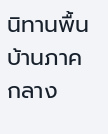นิทานพื้นบ้านภาคกลาง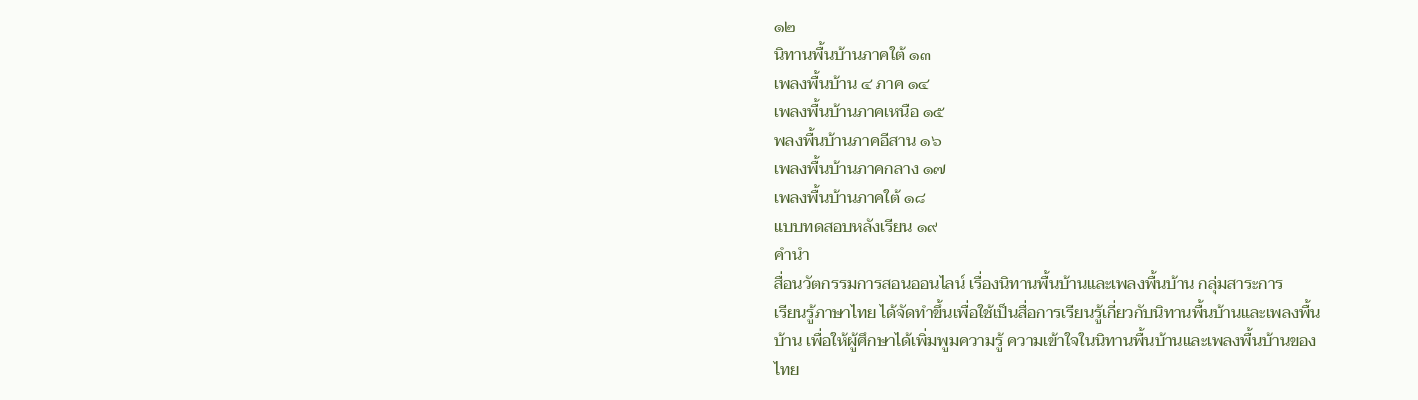๑๒
นิทานพื้นบ้านภาคใต้ ๑๓
เพลงพื้นบ้าน ๔ ภาค ๑๔
เพลงพื้นบ้านภาคเหนือ ๑๕
พลงพื้นบ้านภาคอีสาน ๑๖
เพลงพื้นบ้านภาคกลาง ๑๗
เพลงพื้นบ้านภาคใต้ ๑๘
แบบทดสอบหลังเรียน ๑๙
คำนำ
สื่อนวัตกรรมการสอนออนไลน์ เรื่องนิทานพื้นบ้านและเพลงพื้นบ้าน กลุ่มสาระการ
เรียนรู้ภาษาไทย ได้จัดทำขึ้นเพื่อใช้เป็นสื่อการเรียนรู้เกี่ยวกับนิทานพื้นบ้านและเพลงพื้น
บ้าน เพื่อให้ผู้ศึกษาได้เพิ่มพูมความรู้ ความเข้าใจในนิทานพื้นบ้านและเพลงพื้นบ้านของ
ไทย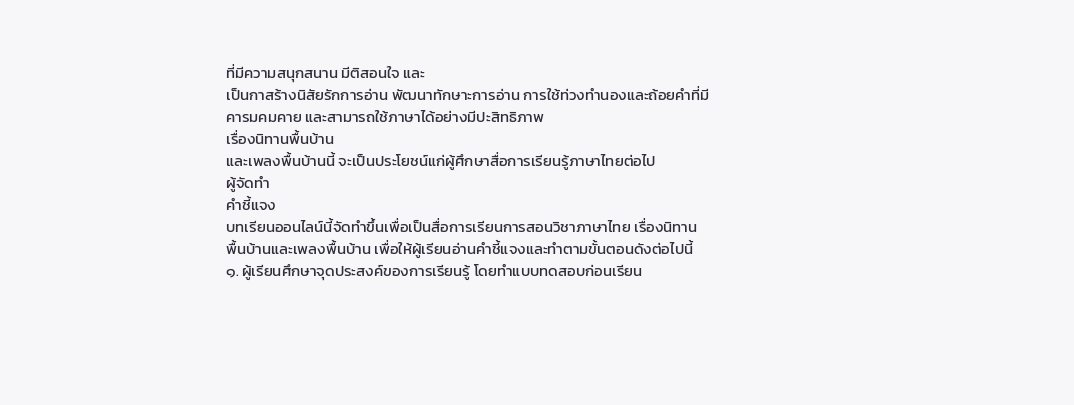ที่มีความสนุกสนาน มีติสอนใจ และ
เป็นกาสร้างนิสัยรักการอ่าน พัฒนาทักษาะการอ่าน การใช้ท่วงทำนองและถ้อยคำที่มี
คารมคมคาย และสามารถใช้ภาษาได้อย่างมีปะสิทธิภาพ
เรื่องนิทานพื้นบ้าน
และเพลงพื้นบ้านนี้ จะเป็นประโยชน์แก่ผู้ศึกษาสื่อการเรียนรู้ภาษาไทยต่อไป
ผู้จัดทำ
คำชี้แจง
บทเรียนออนไลน์นี้จัดทำขึ้นเพื่อเป็นสื่อการเรียนการสอนวิชาภาษาไทย เรื่องนิทาน
พื้นบ้านและเพลงพื้นบ้าน เพื่อให้ผู้เรียนอ่านคำชี้แจงและทำตามขั้นตอนดังต่อไปนี้
๑. ผู้เรียนศึกษาจุดประสงค์ของการเรียนรู้ โดยทำแบบทดสอบก่อนเรียน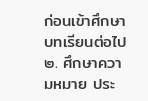ก่อนเข้าศึกษา
บทเรียนต่อไป
๒. ศึกษาความหมาย ประ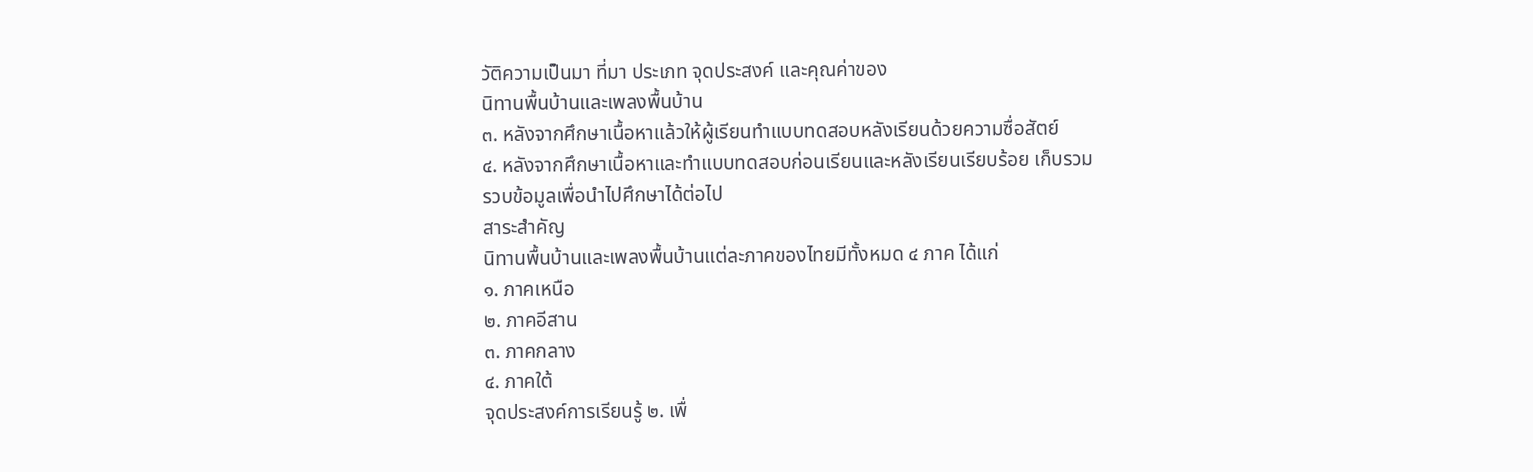วัติความเป็นมา ที่มา ประเภท จุดประสงค์ และคุณค่าของ
นิทานพื้นบ้านและเพลงพื้นบ้าน
๓. หลังจากศึกษาเนื้อหาแล้วให้ผู้เรียนทำแบบทดสอบหลังเรียนด้วยความซื่อสัตย์
๔. หลังจากศึกษาเนื้อหาและทำแบบทดสอบก่อนเรียนและหลังเรียนเรียบร้อย เก็บรวม
รวบข้อมูลเพื่อนำไปศึกษาได้ต่อไป
สาระสำคัญ
นิทานพื้นบ้านและเพลงพื้นบ้านแต่ละภาคของไทยมีทั้งหมด ๔ ภาค ได้แก่
๑. ภาคเหนือ
๒. ภาคอีสาน
๓. ภาคกลาง
๔. ภาคใต้
จุดประสงค์การเรียนรู้ ๒. เพื่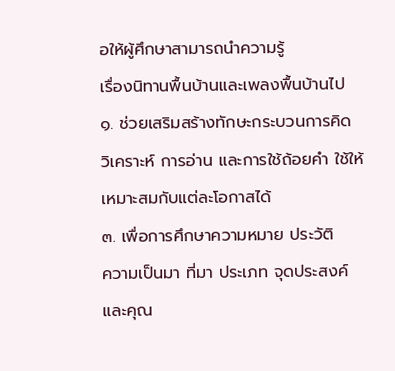อให้ผู้ศึกษาสามารถนำความรู้
เรื่องนิทานพื้นบ้านและเพลงพื้นบ้านไป
๑. ช่วยเสริมสร้างทักษะกระบวนการคิด
วิเคราะห์ การอ่าน และการใช้ถ้อยคำ ใช้ให้เหมาะสมกับแต่ละโอกาสได้
๓. เพื่อการศึกษาความหมาย ประวัติ
ความเป็นมา ที่มา ประเภท จุดประสงค์
และคุณ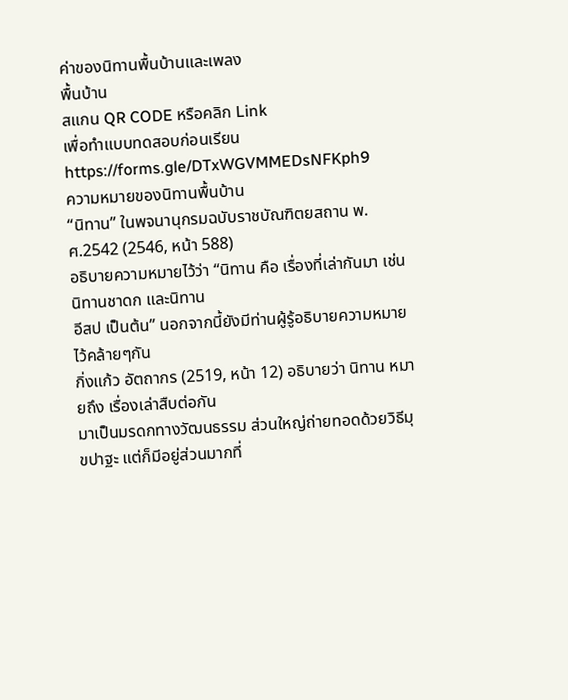ค่าของนิทานพื้นบ้านและเพลง
พื้นบ้าน
สแกน QR CODE หรือคลิก Link
เพื่อทำแบบทดสอบก่อนเรียน
https://forms.gle/DTxWGVMMEDsNFKph9
ความหมายของนิทานพื้นบ้าน
“นิทาน” ในพจนานุกรมฉบับราชบัณฑิตยสถาน พ.ศ.2542 (2546, หน้า 588)
อธิบายความหมายไว้ว่า “นิทาน คือ เรื่องที่เล่ากันมา เช่น นิทานชาดก และนิทาน
อีสป เป็นต้น” นอกจากนี้ยังมีท่านผู้รู้อธิบายความหมายไว้คล้ายๆกัน
กิ่งแก้ว อัตถากร (2519, หน้า 12) อธิบายว่า นิทาน หมายถึง เรื่องเล่าสืบต่อกัน
มาเป็นมรดกทางวัฒนธรรม ส่วนใหญ่ถ่ายทอดด้วยวิธีมุขปาฐะ แต่ก็มีอยู่ส่วนมากที่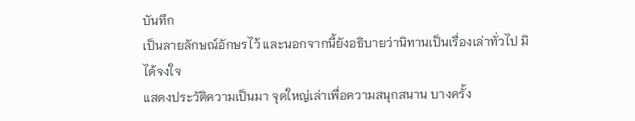บันทึก
เป็นลายลักษณ์อักษรไว้ และนอกจากนี้ยังอธิบายว่านิทานเป็นเรื่องเล่าทั่วไป มิได้จงใจ
แสดงประวัติความเป็นมา จุดใหญ่เล่าเพื่อความสนุกสนาน บางครั้ง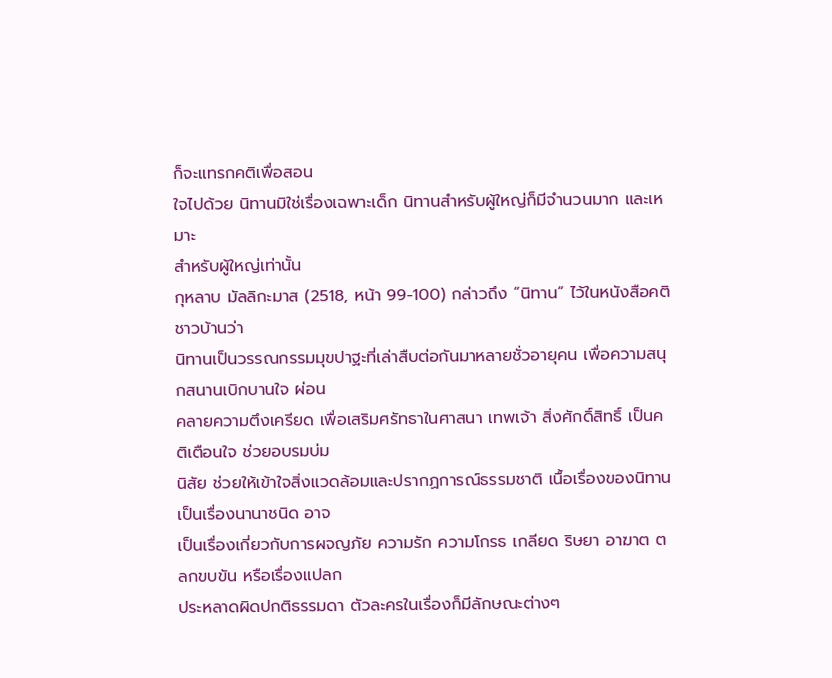ก็จะแทรกคติเพื่อสอน
ใจไปด้วย นิทานมิใช่เรื่องเฉพาะเด็ก นิทานสำหรับผู้ใหญ่ก็มีจำนวนมาก และเหมาะ
สำหรับผู้ใหญ่เท่านั้น
กุหลาบ มัลลิกะมาส (2518, หน้า 99-100) กล่าวถึง “นิทาน” ไว้ในหนังสือคติชาวบ้านว่า
นิทานเป็นวรรณกรรมมุขปาฐะที่เล่าสืบต่อกันมาหลายชั่วอายุคน เพื่อความสนุกสนานเบิกบานใจ ผ่อน
คลายความตึงเครียด เพื่อเสริมศรัทธาในศาสนา เทพเจ้า สิ่งศักดิ์สิทธิ์ เป็นคติเตือนใจ ช่วยอบรมบ่ม
นิสัย ช่วยให้เข้าใจสิ่งแวดล้อมและปรากฏการณ์ธรรมชาติ เนื้อเรื่องของนิทานเป็นเรื่องนานาชนิด อาจ
เป็นเรื่องเกี่ยวกับการผจญภัย ความรัก ความโกรธ เกลียด ริษยา อาฆาต ตลกขบขัน หรือเรื่องแปลก
ประหลาดผิดปกติธรรมดา ตัวละครในเรื่องก็มีลักษณะต่างๆ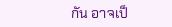กัน อาจเป็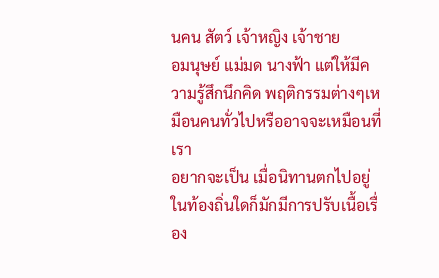นคน สัตว์ เจ้าหญิง เจ้าชาย
อมนุษย์ แม่มด นางฟ้า แต่ให้มีความรู้สึกนึกคิด พฤติกรรมต่างๆเหมือนคนทั่วไปหรืออาจจะเหมือนที่เรา
อยากจะเป็น เมื่อนิทานตกไปอยู่ในท้องถิ่นใดก็มักมีการปรับเนื้อเรื่อง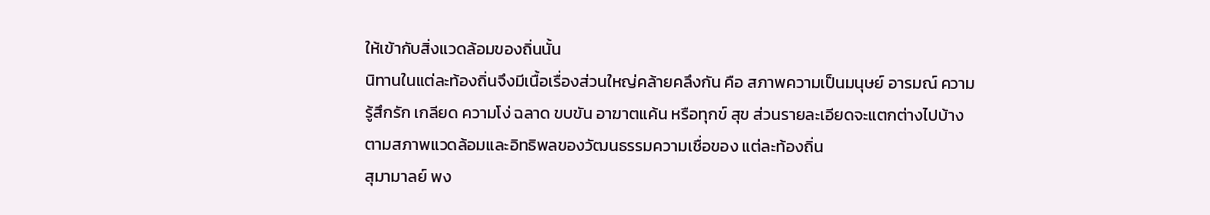ให้เข้ากับสิ่งแวดล้อมของถิ่นนั้น
นิทานในแต่ละท้องถิ่นจึงมีเนื้อเรื่องส่วนใหญ่คล้ายคลึงกัน คือ สภาพความเป็นมนุษย์ อารมณ์ ความ
รู้สึกรัก เกลียด ความโง่ ฉลาด ขบขัน อาฆาตแค้น หรือทุกข์ สุข ส่วนรายละเอียดจะแตกต่างไปบ้าง
ตามสภาพแวดล้อมและอิทธิพลของวัฒนธรรมความเชื่อของ แต่ละท้องถิ่น
สุมามาลย์ พง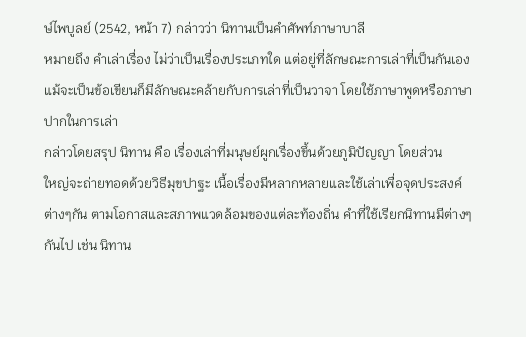ษ์ไพบูลย์ (2542, หน้า 7) กล่าวว่า นิทานเป็นคำศัพท์ภาษาบาลี
หมายถึง คำเล่าเรื่อง ไม่ว่าเป็นเรื่องประเภทใด แต่อยู่ที่ลักษณะการเล่าที่เป็นกันเอง
แม้จะเป็นข้อเขียนก็มีลักษณะคล้ายกับการเล่าที่เป็นวาจา โดยใช้ภาษาพูดหรือภาษา
ปากในการเล่า
กล่าวโดยสรุป นิทาน คือ เรื่องเล่าที่มนุษย์ผูกเรื่องขึ้นด้วยภูมิปัญญา โดยส่วน
ใหญ่จะถ่ายทอดด้วยวิธีมุขปาฐะ เนื้อเรื่องมีหลากหลายและใช้เล่าเพื่อจุดประสงค์
ต่างๆกัน ตามโอกาสและสภาพแวดล้อมของแต่ละท้องถิ่น คำที่ใช้เรียกนิทานมีต่างๆ
กันไป เช่น นิทาน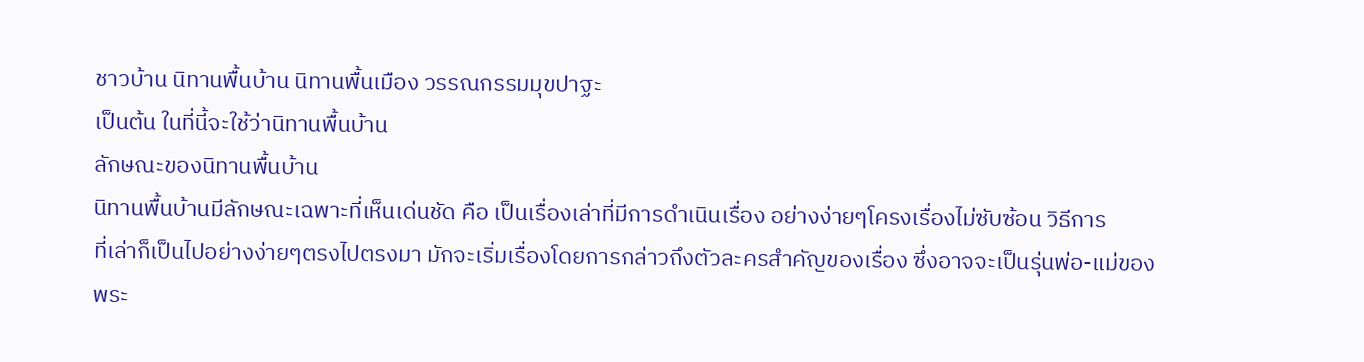ชาวบ้าน นิทานพื้นบ้าน นิทานพื้นเมือง วรรณกรรมมุขปาฐะ
เป็นต้น ในที่นี้จะใช้ว่านิทานพื้นบ้าน
ลักษณะของนิทานพื้นบ้าน
นิทานพื้นบ้านมีลักษณะเฉพาะที่เห็นเด่นชัด คือ เป็นเรื่องเล่าที่มีการดำเนินเรื่อง อย่างง่ายๆโครงเรื่องไม่ซับซ้อน วิธีการ
ที่เล่าก็เป็นไปอย่างง่ายๆตรงไปตรงมา มักจะเริ่มเรื่องโดยการกล่าวถึงตัวละครสำคัญของเรื่อง ซึ่งอาจจะเป็นรุ่นพ่อ-แม่ของ
พระ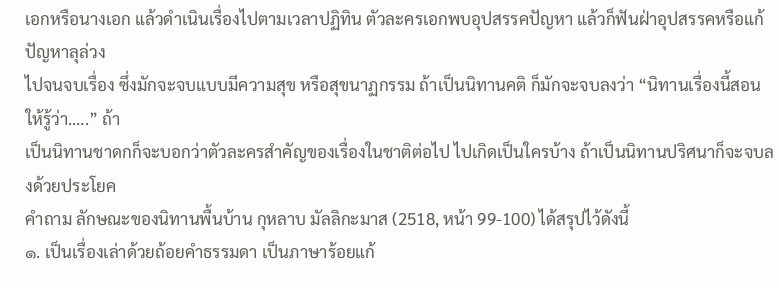เอกหรือนางเอก แล้วดำเนินเรื่องไปตามเวลาปฏิทิน ตัวละครเอกพบอุปสรรคปัญหา แล้วก็ฟันฝ่าอุปสรรคหรือแก้ปัญหาลุล่วง
ไปจนจบเรื่อง ซึ่งมักจะจบแบบมีความสุข หรือสุขนาฏกรรม ถ้าเป็นนิทานคติ ก็มักจะจบลงว่า “นิทานเรื่องนี้สอนให้รู้ว่า…..” ถ้า
เป็นนิทานชาดกก็จะบอกว่าตัวละครสำคัญของเรื่องในชาติต่อไป ไปเกิดเป็นใครบ้าง ถ้าเป็นนิทานปริศนาก็จะจบลงด้วยประโยค
คำถาม ลักษณะของนิทานพื้นบ้าน กุหลาบ มัลลิกะมาส (2518, หน้า 99-100) ได้สรุปไว้ดังนี้
๑. เป็นเรื่องเล่าด้วยถ้อยคำธรรมดา เป็นภาษาร้อยแก้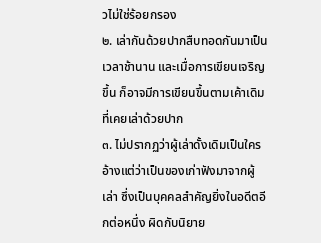วไม่ใช่ร้อยกรอง
๒. เล่ากันด้วยปากสืบทอดกันมาเป็นเวลาช้านาน และเมื่อการเขียนเจริญขึ้น ก็อาจมีการเขียนขึ้นตามเค้าเดิมที่เคยเล่าด้วยปาก
๓. ไม่ปรากฏว่าผู้เล่าดั้งเดิมเป็นใคร อ้างแต่ว่าเป็นของเก่าฟังมาจากผู้เล่า ซึ่งเป็นบุคคลสำคัญยิ่งในอดีตอีกต่อหนึ่ง ผิดกับนิยาย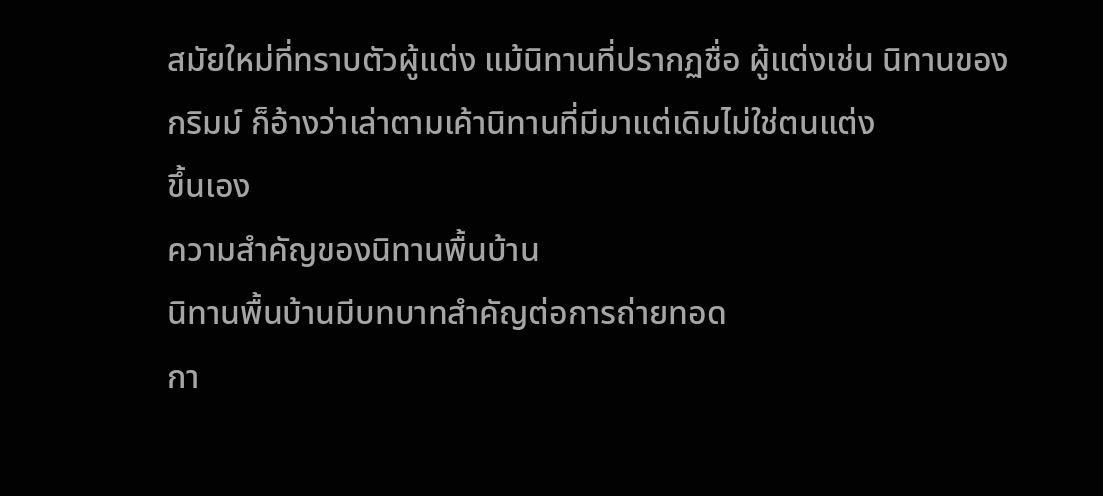สมัยใหม่ที่ทราบตัวผู้แต่ง แม้นิทานที่ปรากฏชื่อ ผู้แต่งเช่น นิทานของกริมม์ ก็อ้างว่าเล่าตามเค้านิทานที่มีมาแต่เดิมไม่ใช่ตนแต่ง
ขึ้นเอง
ความสำคัญของนิทานพื้นบ้าน
นิทานพื้นบ้านมีบทบาทสำคัญต่อการถ่ายทอด
กา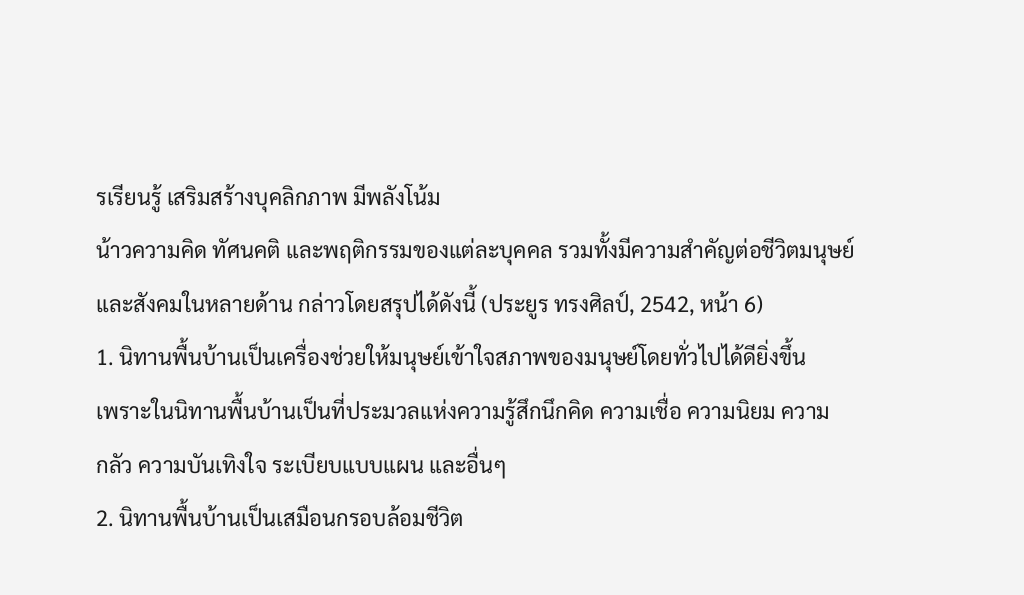รเรียนรู้ เสริมสร้างบุคลิกภาพ มีพลังโน้ม
น้าวความคิด ทัศนคติ และพฤติกรรมของแต่ละบุคคล รวมทั้งมีความสำคัญต่อชีวิตมนุษย์
และสังคมในหลายด้าน กล่าวโดยสรุปได้ดังนี้ (ประยูร ทรงศิลป์, 2542, หน้า 6)
1. นิทานพื้นบ้านเป็นเครื่องช่วยให้มนุษย์เข้าใจสภาพของมนุษย์โดยทั่วไปได้ดียิ่งขึ้น
เพราะในนิทานพื้นบ้านเป็นที่ประมวลแห่งความรู้สึกนึกคิด ความเชื่อ ความนิยม ความ
กลัว ความบันเทิงใจ ระเบียบแบบแผน และอื่นๆ
2. นิทานพื้นบ้านเป็นเสมือนกรอบล้อมชีวิต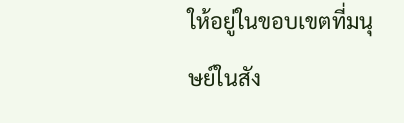ให้อยู่ในขอบเขตที่มนุษย์ในสัง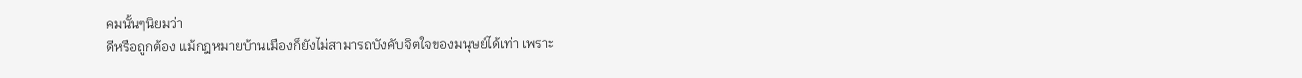คมนั้นๆนิยมว่า
ดีหรือถูกต้อง แม้กฎหมายบ้านเมืองก็ยังไม่สามารถบังคับจิตใจของมนุษย์ได้เท่า เพราะ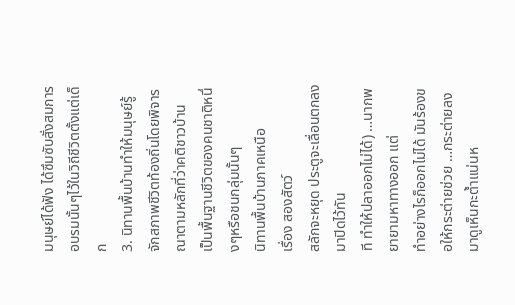มนุษย์ได้ฟัง ได้ซึมซับสั่งสมการอบรมนั้นๆไว้ในวิถีชีวิตตั้งแต่เด็ก
3. นิทานพื้นบ้านทำให้มนุษย์รู้จักสภาพชีวิตท้องถิ่นโดยพิจารณาตามหลักที่ว่าคติชาวบ้าน
เป็นพื้นฐานชีวิตของคนชาติหนึ่งๆหรือชนกลุ่มนั้นๆ
นิทานพื้นบ้านภาคเหนือ
เรื่อง สองสัตว์
สลักจะหยุด ประตูจะเลื่อนตกลงมาปิดไว้ทัน
ที ทำให้ปลาออกไม่ได้) …นากพยายามหาทางออก แต่
ทำอย่างไรก็ออกไม่ได้ มันร้องขอให้กระต่ายช่วย …กระต่ายลงมาดูเห็นกะต้ำแน่นห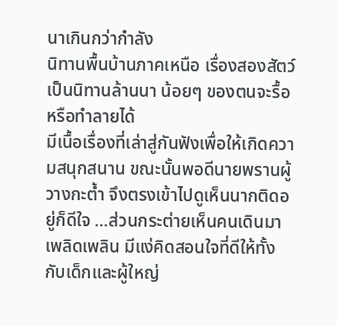นาเกินกว่ากำลัง
นิทานพื้นบ้านภาคเหนือ เรื่องสองสัตว์ เป็นนิทานล้านนา น้อยๆ ของตนจะรื้อหรือทำลายได้
มีเนื้อเรื่องที่เล่าสู่กันฟังเพื่อให้เกิดความสนุกสนาน ขณะนั้นพอดีนายพรานผู้วางกะต้ำ จึงตรงเข้าไปดูเห็นนากติดอยู่ก็ดีใจ …ส่วนกระต่ายเห็นคนเดินมา
เพลิดเพลิน มีแง่คิดสอนใจที่ดีให้ทั้งกับเด็กและผู้ใหญ่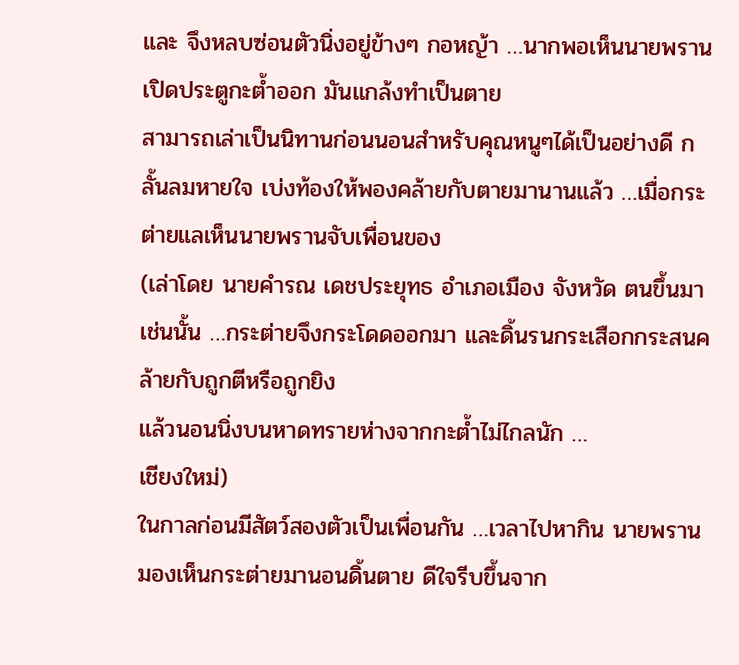และ จึงหลบซ่อนตัวนิ่งอยู่ข้างๆ กอหญ้า …นากพอเห็นนายพรานเปิดประตูกะต้ำออก มันแกล้งทำเป็นตาย
สามารถเล่าเป็นนิทานก่อนนอนสำหรับคุณหนูๆได้เป็นอย่างดี กลั้นลมหายใจ เบ่งท้องให้พองคล้ายกับตายมานานแล้ว …เมื่อกระต่ายแลเห็นนายพรานจับเพื่อนของ
(เล่าโดย นายคำรณ เดชประยุทธ อำเภอเมือง จังหวัด ตนขึ้นมาเช่นนั้น …กระต่ายจึงกระโดดออกมา และดิ้นรนกระเสือกกระสนคล้ายกับถูกตีหรือถูกยิง
แล้วนอนนิ่งบนหาดทรายห่างจากกะต้ำไม่ไกลนัก …
เชียงใหม่)
ในกาลก่อนมีสัตว์สองตัวเป็นเพื่อนกัน …เวลาไปหากิน นายพรานมองเห็นกระต่ายมานอนดิ้นตาย ดีใจรีบขึ้นจาก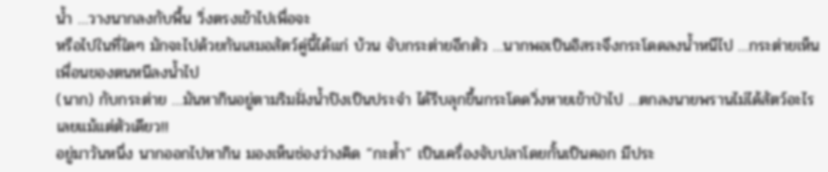น้ำ …วางนากลงกับพื้น วิ่งตรงเข้าไปเพื่อจะ
หรือไปในที่ใดๆ มักจะไปด้วยกันเสมอสัตว์คู่นี้ได้แก่ บ้วน จับกระต่ายอีกตัว …นากพอเป็นอิสระจึงกระโดดลงน้ำหนีไป …กระต่ายเห็นเพื่อนของตนหนีลงน้ำไป
(นาก) กับกระต่าย …มันหากินอยู่ตามริมฝั่งน้ำปิงเป็นประจำ ได้รีบลุกขึ้นกระโดดวิ่งหายเข้าป่าไป …ตกลงนายพรานไม่ได้สัตว์อะไรเลยแม้แต่ตัวเดียว!!
อยู่มาวันหนึ่ง นากออกไปหากิน มองเห็นช่องว่างคิด “กะต้ำ” เป็นเครื่องจับปลาโดยกั้นเป็นคอก มีประ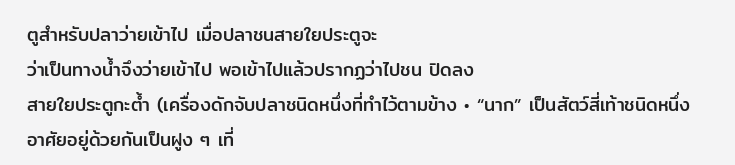ตูสำหรับปลาว่ายเข้าไป เมื่อปลาชนสายใยประตูจะ
ว่าเป็นทางน้ำจึงว่ายเข้าไป พอเข้าไปแล้วปรากฏว่าไปชน ปิดลง
สายใยประตูกะต้ำ (เครื่องดักจับปลาชนิดหนึ่งที่ทำไว้ตามข้าง • “นาก” เป็นสัตว์สี่เท้าชนิดหนึ่ง อาศัยอยู่ด้วยกันเป็นฝูง ๆ เที่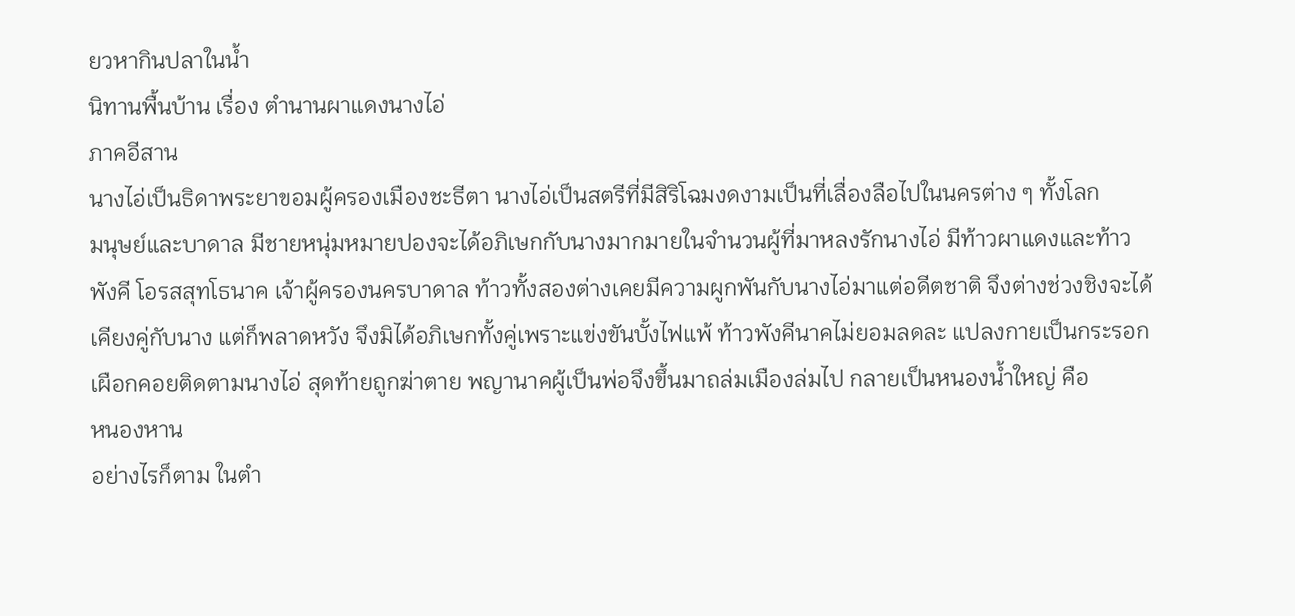ยวหากินปลาในน้ำ
นิทานพื้นบ้าน เรื่อง ตำนานผาแดงนางไอ่
ภาคอีสาน
นางไอ่เป็นธิดาพระยาขอมผู้ครองเมืองชะธีตา นางไอ่เป็นสตรีที่มีสิริโฉมงดงามเป็นที่เลื่องลือไปในนครต่าง ๆ ทั้งโลก
มนุษย์และบาดาล มีชายหนุ่มหมายปองจะได้อภิเษกกับนางมากมายในจำนวนผู้ที่มาหลงรักนางไอ่ มีท้าวผาแดงและท้าว
พังคี โอรสสุทโธนาค เจ้าผู้ครองนครบาดาล ท้าวทั้งสองต่างเคยมีความผูกพันกับนางไอ่มาแต่อดีตชาติ จึงต่างช่วงชิงจะได้
เคียงคู่กับนาง แต่ก็พลาดหวัง จึงมิได้อภิเษกทั้งคู่เพราะแข่งขันบั้งไฟแพ้ ท้าวพังคีนาคไม่ยอมลดละ แปลงกายเป็นกระรอก
เผือกคอยติดตามนางไอ่ สุดท้ายถูกฆ่าตาย พญานาคผู้เป็นพ่อจึงขึ้นมาถล่มเมืองล่มไป กลายเป็นหนองน้ำใหญ่ คือ
หนองหาน
อย่างไรก็ตาม ในตำ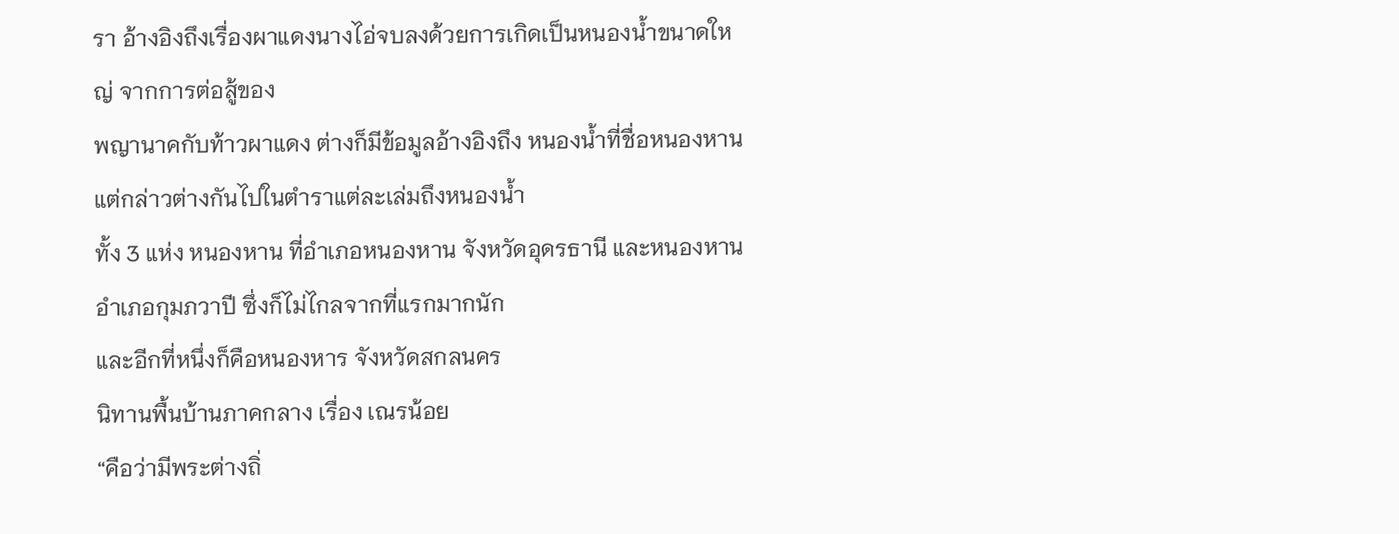รา อ้างอิงถึงเรื่องผาแดงนางไอ่จบลงด้วยการเกิดเป็นหนองน้ำขนาดใหญ่ จากการต่อสู้ของ
พญานาคกับท้าวผาแดง ต่างก็มีข้อมูลอ้างอิงถึง หนองน้ำที่ชื่อหนองหาน แต่กล่าวต่างกันไปในตำราแต่ละเล่มถึงหนองน้ำ
ทั้ง 3 แห่ง หนองหาน ที่อำเภอหนองหาน จังหวัดอุดรธานี และหนองหาน อำเภอกุมภวาปี ซึ่งก็ไม่ไกลจากที่แรกมากนัก
และอีกที่หนึ่งก็คือหนองหาร จังหวัดสกลนคร
นิทานพื้นบ้านภาคกลาง เรื่อง เณรน้อย
“คือว่ามีพระต่างถิ่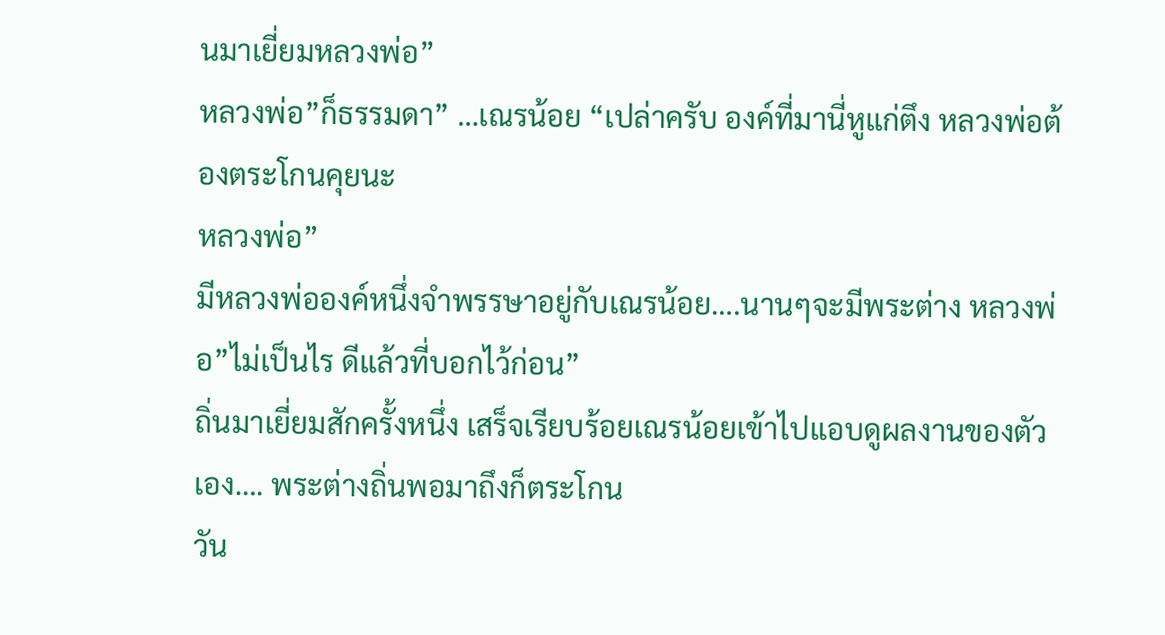นมาเยี่ยมหลวงพ่อ”
หลวงพ่อ”ก็ธรรมดา” …เณรน้อย “เปล่าครับ องค์ที่มานี่หูแก่ตึง หลวงพ่อต้องตระโกนคุยนะ
หลวงพ่อ”
มีหลวงพ่อองค์หนึ่งจำพรรษาอยู่กับเณรน้อย….นานๆจะมีพระต่าง หลวงพ่อ”ไม่เป็นไร ดีแล้วที่บอกไว้ก่อน”
ถิ่นมาเยี่ยมสักครั้งหนึ่ง เสร็จเรียบร้อยเณรน้อยเข้าไปแอบดูผลงานของตัวเอง…. พระต่างถิ่นพอมาถึงก็ตระโกน
วัน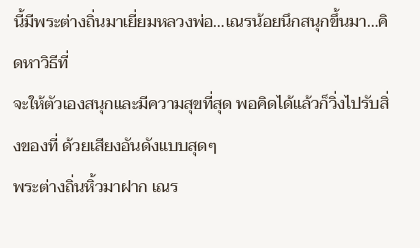นี้มีพระต่างถิ่นมาเยี่ยมหลวงพ่อ…เณรน้อยนึกสนุกขึ้นมา…คิดหาวิธีที่
จะให้ตัวเองสนุกและมีความสุขที่สุด พอคิดได้แล้วก็วิ่งไปรับสิ่งของที่ ด้วยเสียงอันดังแบบสุดๆ
พระต่างถิ่นหิ้วมาฝาก เณร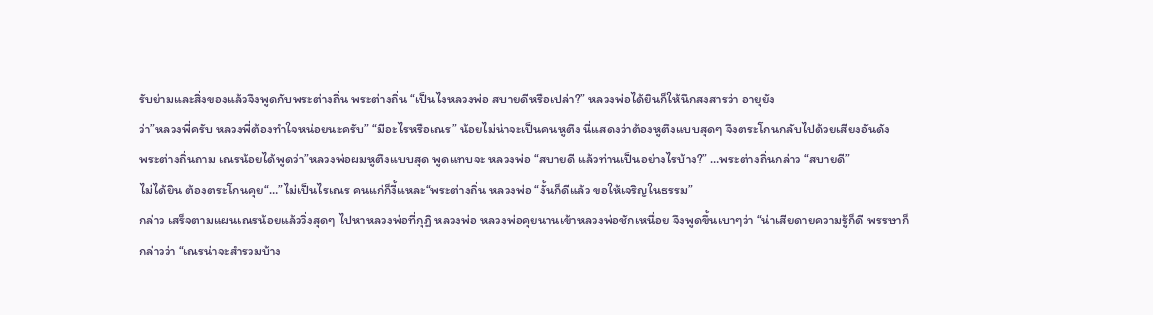รับย่ามและสิ่งของแล้วจึงพูดกับพระต่างถิ่น พระต่างถิ่น “เป็นไงหลวงพ่อ สบายดีหรือเปล่า?” หลวงพ่อได้ยินก็ให้นึกสงสารว่า อายุยัง
ว่า”หลวงพี่ครับ หลวงพี่ต้องทำใจหน่อยนะครับ” “มีอะไรหรือเณร” น้อยไม่น่าจะเป็นคนหูตึง นี่แสดงว่าต้องหูตึงแบบสุดๆ จึงตระโกนกลับไปด้วยเสียงอันดัง
พระต่างถิ่นถาม เณรน้อยได้พูดว่า”หลวงพ่อผมหูตึงแบบสุด พูดแทบจะ หลวงพ่อ “สบายดี แล้วท่านเป็นอย่างไรบ้าง?” …พระต่างถิ่นกล่าว “สบายดี”
ไม่ได้ยิน ต้องตระโกนคุย“…”ไม่เป็นไรเณร คนแก่ก็งี้แหละ“พระต่างถิ่น หลวงพ่อ “งั้นก็ดีแล้ว ขอให้เจริญในธรรม”
กล่าว เสร็จตามแผนเณรน้อยแล้ววิ่งสุดๆ ไปหาหลวงพ่อที่กุฏิ หลวงพ่อ หลวงพ่อคุยนานเข้าหลวงพ่อชักเหนื่อย จึงพูดขึ้นเบาๆว่า “น่าเสียดายความรู้ก็ดี พรรษาก็
กล่าวว่า “เณรน่าจะสำรวมบ้าง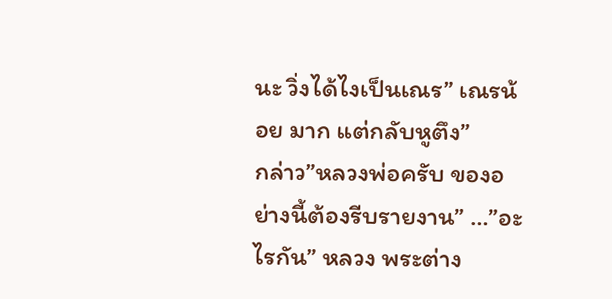นะ วิ่งได้ไงเป็นเณร” เณรน้อย มาก แต่กลับหูตึง”
กล่าว”หลวงพ่อครับ ของอย่างนี้ต้องรีบรายงาน” …”อะไรกัน” หลวง พระต่าง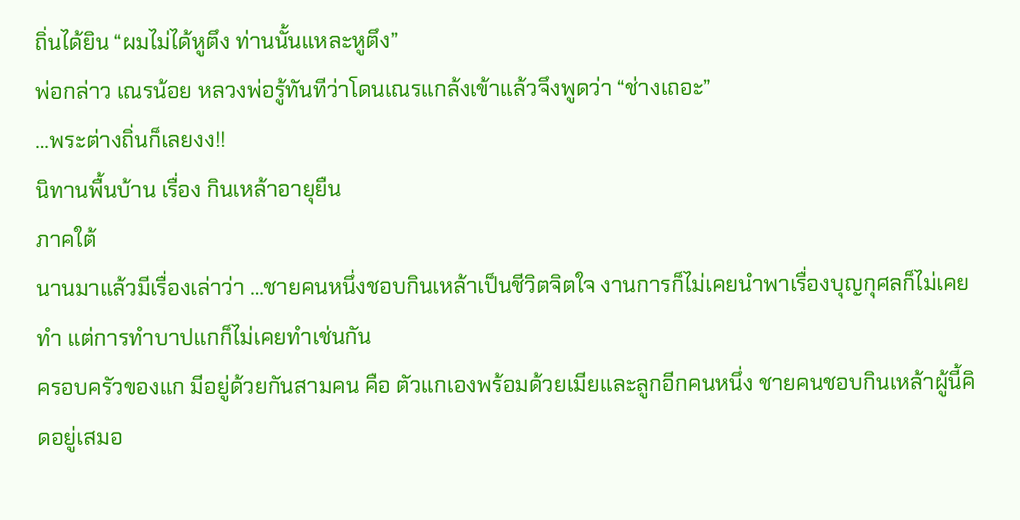ถิ่นได้ยิน “ผมไม่ได้หูตึง ท่านนั้นแหละหูตึง”
พ่อกล่าว เณรน้อย หลวงพ่อรู้ทันทีว่าโดนเณรแกล้งเข้าแล้วจึงพูดว่า “ช่างเถอะ”
…พระต่างถิ่นก็เลยงง!!
นิทานพื้นบ้าน เรื่อง กินเหล้าอายุยืน
ภาคใต้
นานมาแล้วมีเรื่องเล่าว่า …ชายคนหนึ่งชอบกินเหล้าเป็นชีวิตจิตใจ งานการก็ไม่เคยนำพาเรื่องบุญกุศลก็ไม่เคยทำ แต่การทำบาปแกก็ไม่เคยทำเช่นกัน
ครอบครัวของแก มีอยู่ด้วยกันสามคน คือ ตัวแกเองพร้อมด้วยเมียและลูกอีกคนหนึ่ง ชายคนชอบกินเหล้าผู้นี้คิดอยู่เสมอ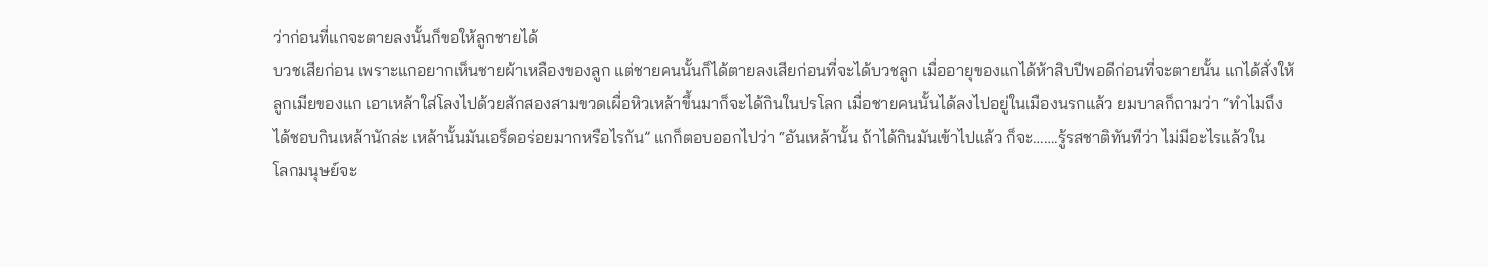ว่าก่อนที่แกจะตายลงนั้นก็ขอให้ลูกชายได้
บวชเสียก่อน เพราะแกอยากเห็นชายผ้าเหลืองของลูก แต่ชายคนนั้นก็ได้ตายลงเสียก่อนที่จะได้บวชลูก เมื่ออายุของแกได้ห้าสิบปีพอดีก่อนที่จะตายนั้น แกได้สั่งให้
ลูกเมียของแก เอาเหล้าใส่โลงไปด้วยสักสองสามขวดเผื่อหิวเหล้าขึ้นมาก็จะได้กินในปรโลก เมื่อชายคนนั้นได้ลงไปอยู่ในเมืองนรกแล้ว ยมบาลก็ถามว่า “ทำไมถึง
ได้ชอบกินเหล้านักล่ะ เหล้านั้นมันเอร็ดอร่อยมากหรือไรกัน” แกก็ตอบออกไปว่า “อันเหล้านั้น ถ้าได้กินมันเข้าไปแล้ว ก็จะ…….รู้รสชาติทันทีว่า ไม่มีอะไรแล้วใน
โลกมนุษย์จะ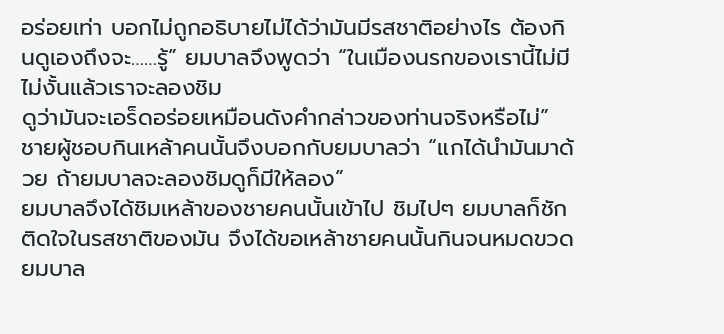อร่อยเท่า บอกไม่ถูกอธิบายไม่ได้ว่ามันมีรสชาติอย่างไร ต้องกินดูเองถึงจะ……รู้” ยมบาลจึงพูดว่า “ในเมืองนรกของเรานี้ไม่มี ไม่งั้นแล้วเราจะลองชิม
ดูว่ามันจะเอร็ดอร่อยเหมือนดังคำกล่าวของท่านจริงหรือไม่” ชายผู้ชอบกินเหล้าคนนั้นจึงบอกกับยมบาลว่า “แกได้นำมันมาด้วย ถ้ายมบาลจะลองชิมดูก็มีให้ลอง”
ยมบาลจึงได้ชิมเหล้าของชายคนนั้นเข้าไป ชิมไปๆ ยมบาลก็ชักติดใจในรสชาติของมัน จึงได้ขอเหล้าชายคนนั้นกินจนหมดขวด ยมบาล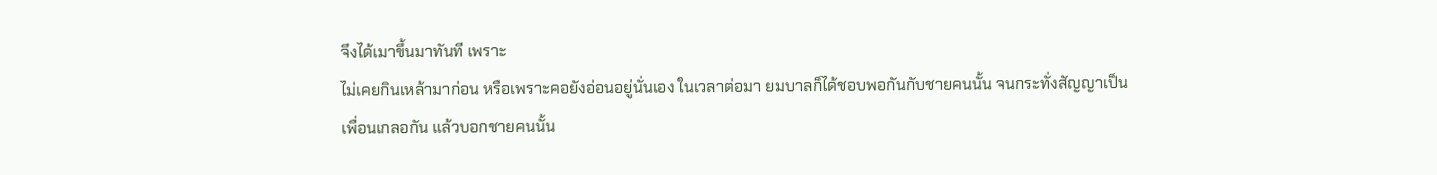จึงได้เมาขึ้นมาทันที เพราะ
ไม่เคยกินเหล้ามาก่อน หรือเพราะคอยังอ่อนอยู่นั่นเอง ในเวลาต่อมา ยมบาลก็ได้ชอบพอกันกับชายคนนั้น จนกระทั่งสัญญาเป็นเพื่อนเกลอกัน แล้วบอกชายคนนั้น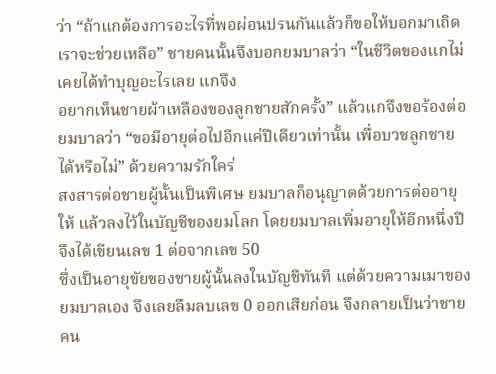ว่า “ถ้าแกต้องการอะไรที่พอผ่อนปรนกันแล้วก็ขอให้บอกมาเถิดเราจะช่วยเหลือ” ชายคนนั้นจึงบอกยมบาลว่า “ในชีวิตของแกไม่เคยได้ทำบุญอะไรเลย แกจึง
อยากเห็นชายผ้าเหลืองของลูกชายสักครั้ง” แล้วแกจึงขอร้องต่อ ยมบาลว่า “ขอมีอายุต่อไปอีกแค่ปีเดียวเท่านั้น เพื่อบวชลูกชายได้หรือไม่” ด้วยความรักใคร่
สงสารต่อชายผู้นั้นเป็นพิเศษ ยมบาลก็อนุญาตด้วยการต่ออายุให้ แล้วลงไว้ในบัญชีของยมโลก โดยยมบาลเพิ่มอายุให้อีกหนึ่งปี จึงได้เขียนเลข 1 ต่อจากเลข 50
ซึ่งเป็นอายุขัยของชายผู้นั้นลงในบัญชีทันที แต่ด้วยความเมาของยมบาลเอง จึงเลยลืมลบเลข 0 ออกเสียก่อน จึงกลายเป็นว่าชายคน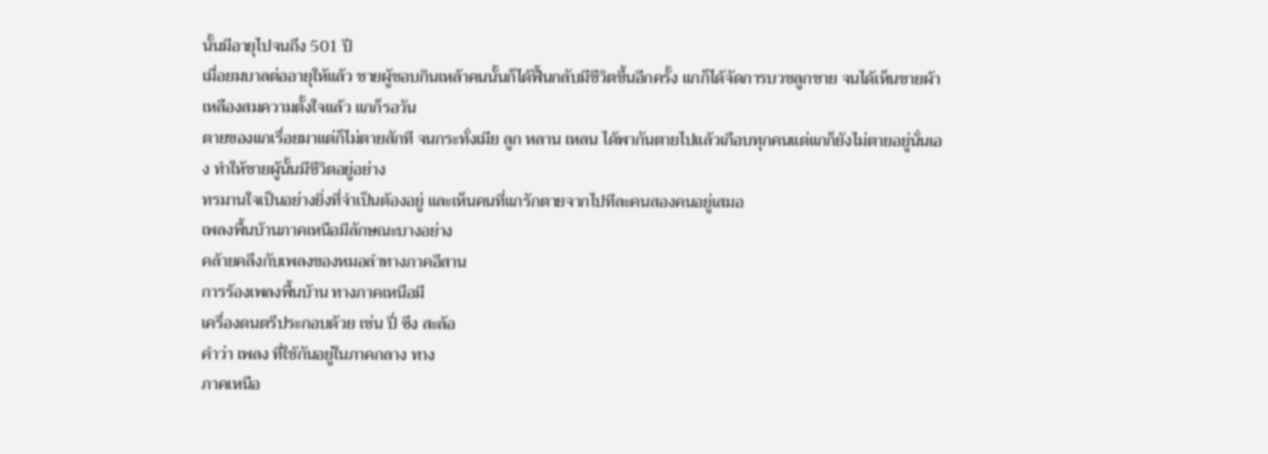นั้นมีอายุไปจนถึง 501 ปี
เมื่อยมบาลต่ออายุให้แล้ว ชายผู้ชอบกินเหล้าคนนั้นก็ได้ฟื้นกลับมีชีวิตขึ้นอีกครั้ง แกก็ได้จัดการบวชลูกชาย จนได้เห็นชายผ้าเหลืองสมความตั้งใจแล้ว แกก็รอวัน
ตายของแกเรื่อยมาแต่ก็ไม่ตายสักที จนกระทั่งเมีย ลูก หลาน เหลน ได้พากันตายไปแล้วเกือบทุกคนแต่แกก็ยังไม่ตายอยู่นั่นเอง ทำให้ชายผู้นั้นมีชีวิตอยู่อย่าง
ทรมานใจเป็นอย่างยิ่งที่จำเป็นต้องอยู่ และเห็นคนที่แกรักตายจากไปทีละคนสองคนอยู่เสมอ
เพลงพื้นบ้านภาคเหนือมีลักษณะบางอย่าง
คล้ายคลึงกับเพลงของหมอลำทางภาคอีสาน
การร้องเพลงพื้นบ้าน ทางภาคเหนือมี
เครื่องดนตรีประกอบด้วย เช่น ปี่ ซึง สะล้อ
คำว่า เพลง ที่ใช้กันอยู่ในภาคกลาง ทาง
ภาคเหนือ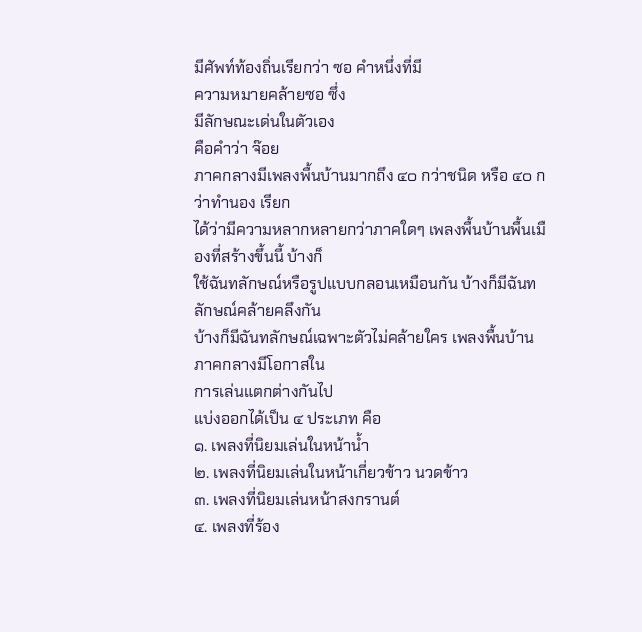มีศัพท์ท้องถิ่นเรียกว่า ซอ คำหนึ่งที่มี
ความหมายคล้ายซอ ซึ่ง
มีลักษณะเด่นในตัวเอง
คือคำว่า จ๊อย
ภาคกลางมีเพลงพื้นบ้านมากถึง ๔๐ กว่าชนิด หรือ ๔๐ กว่าทำนอง เรียก
ได้ว่ามีความหลากหลายกว่าภาคใดๆ เพลงพื้นบ้านพื้นเมืองที่สร้างขึ้นนี้ บ้างก็
ใช้ฉันทลักษณ์หรือรูปแบบกลอนเหมือนกัน บ้างก็มีฉันทลักษณ์คล้ายคลึงกัน
บ้างก็มีฉันทลักษณ์เฉพาะตัวไม่คล้ายใคร เพลงพื้นบ้านภาคกลางมีโอกาสใน
การเล่นแตกต่างกันไป
แบ่งออกได้เป็น ๔ ประเภท คือ
๑. เพลงที่นิยมเล่นในหน้าน้ำ
๒. เพลงที่นิยมเล่นในหน้าเกี่ยวข้าว นวดข้าว
๓. เพลงที่นิยมเล่นหน้าสงกรานต์
๔. เพลงที่ร้อง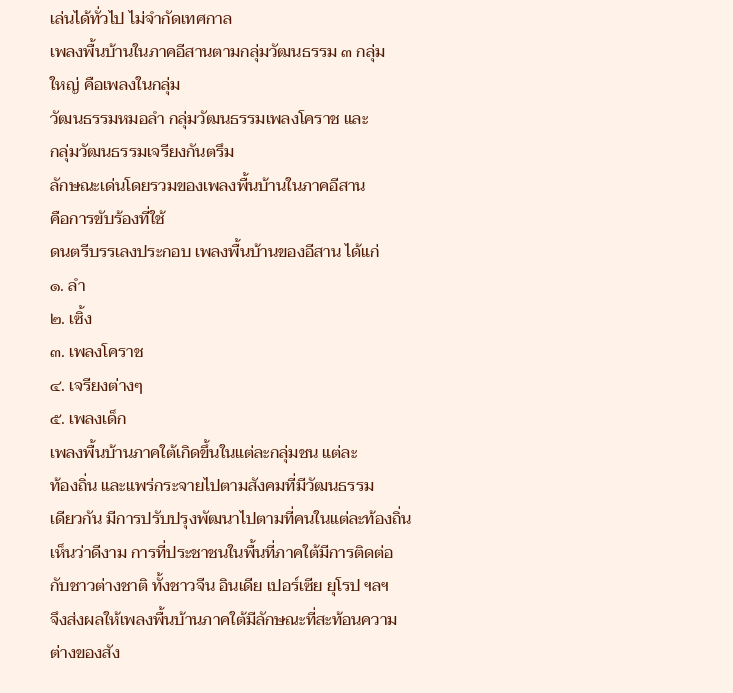เล่นได้ทั่วไป ไม่จำกัดเทศกาล
เพลงพื้นบ้านในภาคอีสานตามกลุ่มวัฒนธรรม ๓ กลุ่ม
ใหญ่ คือเพลงในกลุ่ม
วัฒนธรรมหมอลำ กลุ่มวัฒนธรรมเพลงโคราช และ
กลุ่มวัฒนธรรมเจรียงกันตรึม
ลักษณะเด่นโดยรวมของเพลงพื้นบ้านในภาคอีสาน
คือการขับร้องที่ใช้
ดนตรีบรรเลงประกอบ เพลงพื้นบ้านของอีสาน ได้แก่
๑. ลำ
๒. เซิ้ง
๓. เพลงโคราช
๔. เจรียงต่างๆ
๕. เพลงเด็ก
เพลงพื้นบ้านภาคใต้เกิดขึ้นในแต่ละกลุ่มชน แต่ละ
ท้องถิ่น และแพร่กระจายไปตามสังคมที่มีวัฒนธรรม
เดียวกัน มีการปรับปรุงพัฒนาไปตามที่คนในแต่ละท้องถิ่น
เห็นว่าดีงาม การที่ประชาชนในพื้นที่ภาคใต้มีการติดต่อ
กับชาวต่างชาติ ทั้งชาวจีน อินเดีย เปอร์เซีย ยุโรป ฯลฯ
จึงส่งผลให้เพลงพื้นบ้านภาคใต้มีลักษณะที่สะท้อนความ
ต่างของสัง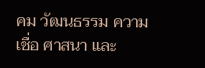คม วัฒนธรรม ความเชื่อ ศาสนา และ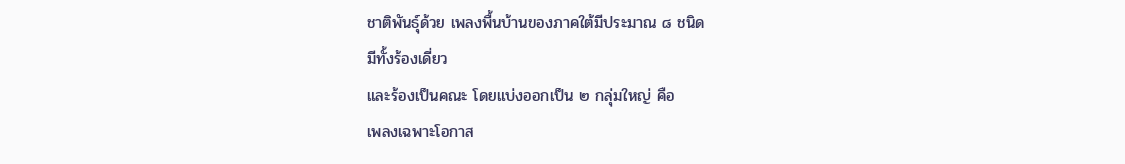ชาติพันธุ์ด้วย เพลงพื้นบ้านของภาคใต้มีประมาณ ๘ ชนิด
มีทั้งร้องเดี่ยว
และร้องเป็นคณะ โดยแบ่งออกเป็น ๒ กลุ่มใหญ่ คือ
เพลงเฉพาะโอกาส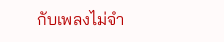กับเพลงไม่จำ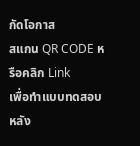กัดโอกาส
สแกน QR CODE หรือคลิก Link
เพื่อทำแบบทดสอบหลัง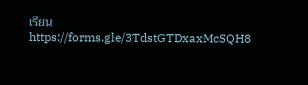เรียน
https://forms.gle/3TdstGTDxaxMcSQH8